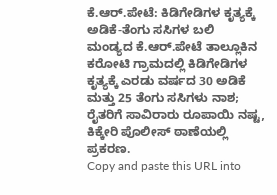ಕೆ.ಆರ್.ಪೇಟೆ: ಕಿಡಿಗೇಡಿಗಳ ಕೃತ್ಯಕ್ಕೆ ಅಡಿಕೆ-ತೆಂಗು ಸಸಿಗಳ ಬಲಿ
ಮಂಡ್ಯದ ಕೆ.ಆರ್.ಪೇಟೆ ತಾಲ್ಲೂಕಿನ ಕರೋಟಿ ಗ್ರಾಮದಲ್ಲಿ ಕಿಡಿಗೇಡಿಗಳ ಕೃತ್ಯಕ್ಕೆ ಎರಡು ವರ್ಷದ 30 ಅಡಿಕೆ ಮತ್ತು 25 ತೆಂಗು ಸಸಿಗಳು ನಾಶ; ರೈತರಿಗೆ ಸಾವಿರಾರು ರೂಪಾಯಿ ನಷ್ಟ, ಕಿಕ್ಕೇರಿ ಪೊಲೀಸ್ ಠಾಣೆಯಲ್ಲಿ ಪ್ರಕರಣ.
Copy and paste this URL into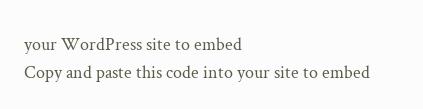your WordPress site to embed
Copy and paste this code into your site to embed